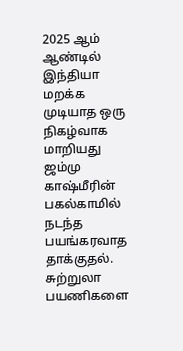2025 ஆம் ஆண்டில் இந்தியா மறக்க முடியாத ஒரு நிகழ்வாக மாறியது ஜம்மு காஷ்மீரின் பகல்காமில் நடந்த பயங்கரவாத தாக்குதல். சுற்றுலா பயணிகளை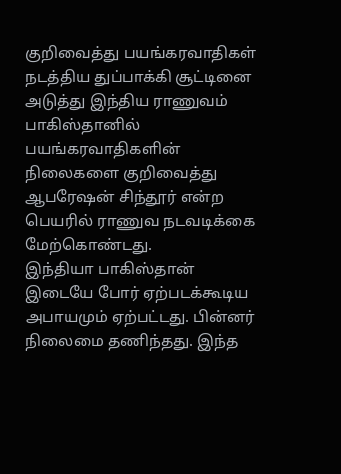குறிவைத்து பயங்கரவாதிகள் நடத்திய துப்பாக்கி சூட்டினை அடுத்து இந்திய ராணுவம் பாகிஸ்தானில் பயங்கரவாதிகளின் நிலைகளை குறிவைத்து ஆபரேஷன் சிந்தூர் என்ற பெயரில் ராணுவ நடவடிக்கை மேற்கொண்டது.
இந்தியா பாகிஸ்தான் இடையே போர் ஏற்படக்கூடிய அபாயமும் ஏற்பட்டது. பின்னர் நிலைமை தணிந்தது. இந்த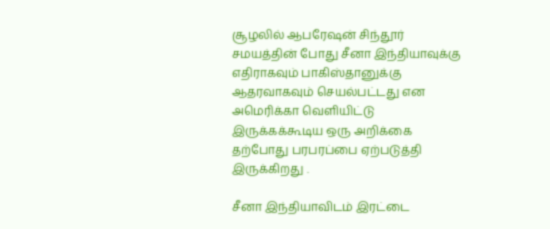சூழலில் ஆபரேஷன் சிந்தூர் சமயத்தின் போது சீனா இந்தியாவுக்கு எதிராகவும் பாகிஸ்தானுக்கு ஆதரவாகவும் செயல்பட்டது என அமெரிக்கா வெளியிட்டு இருக்கக்கூடிய ஒரு அறிக்கை தற்போது பரபரப்பை ஏற்படுத்தி இருக்கிறது .

சீனா இந்தியாவிடம் இரட்டை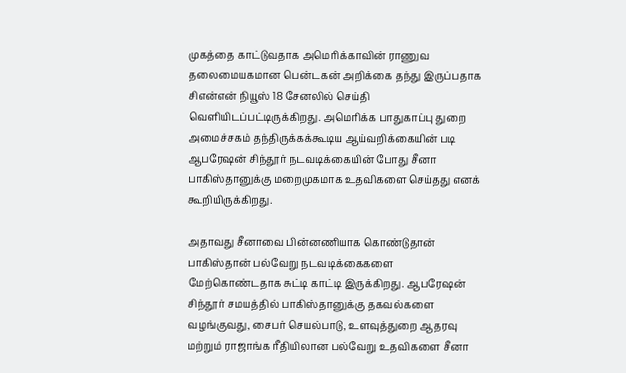முகத்தை காட்டுவதாக அமெரிக்காவின் ராணுவ தலைமையகமான பென்டகன் அறிக்கை தந்து இருப்பதாக சிஎன்என் நியூஸ் 18 சேனலில் செய்தி வெளியிடப்பட்டிருக்கிறது. அமெரிக்க பாதுகாப்பு துறை அமைச்சகம் தந்திருக்கக்கூடிய ஆய்வறிக்கையின் படி ஆபரேஷன் சிந்தூர் நடவடிக்கையின் போது சீனா பாகிஸ்தானுக்கு மறைமுகமாக உதவிகளை செய்தது எனக் கூறியிருக்கிறது.

அதாவது சீனாவை பின்னணியாக கொண்டுதான் பாகிஸ்தான் பல்வேறு நடவடிக்கைகளை மேற்கொண்டதாக சுட்டி காட்டி இருக்கிறது. ஆபரேஷன் சிந்தூர் சமயத்தில் பாகிஸ்தானுக்கு தகவல்களை வழங்குவது, சைபர் செயல்பாடு, உளவுத்துறை ஆதரவு மற்றும் ராஜாங்க ரீதியிலான பல்வேறு உதவிகளை சீனா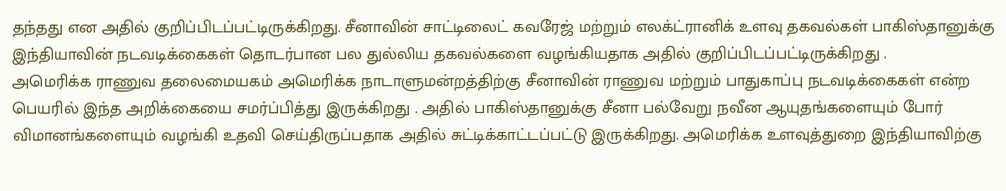தந்தது என அதில் குறிப்பிடப்பட்டிருக்கிறது. சீனாவின் சாட்டிலைட் கவரேஜ் மற்றும் எலக்ட்ரானிக் உளவு தகவல்கள் பாகிஸ்தானுக்கு இந்தியாவின் நடவடிக்கைகள் தொடர்பான பல துல்லிய தகவல்களை வழங்கியதாக அதில் குறிப்பிடப்பட்டிருக்கிறது .
அமெரிக்க ராணுவ தலைமையகம் அமெரிக்க நாடாளுமன்றத்திற்கு சீனாவின் ராணுவ மற்றும் பாதுகாப்பு நடவடிக்கைகள் என்ற பெயரில் இந்த அறிக்கையை சமர்ப்பித்து இருக்கிறது . அதில் பாகிஸ்தானுக்கு சீனா பல்வேறு நவீன ஆயுதங்களையும் போர் விமானங்களையும் வழங்கி உதவி செய்திருப்பதாக அதில் சுட்டிக்காட்டப்பட்டு இருக்கிறது. அமெரிக்க உளவுத்துறை இந்தியாவிற்கு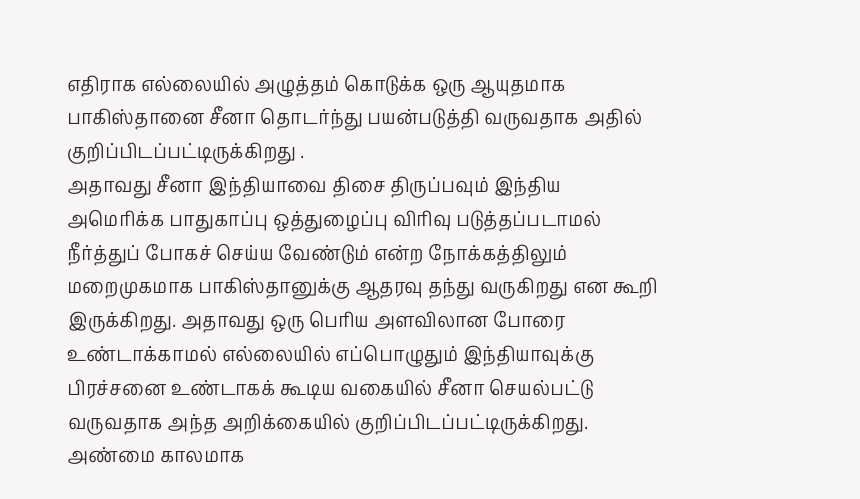எதிராக எல்லையில் அழுத்தம் கொடுக்க ஒரு ஆயுதமாக பாகிஸ்தானை சீனா தொடர்ந்து பயன்படுத்தி வருவதாக அதில் குறிப்பிடப்பட்டிருக்கிறது .
அதாவது சீனா இந்தியாவை திசை திருப்பவும் இந்திய அமெரிக்க பாதுகாப்பு ஒத்துழைப்பு விரிவு படுத்தப்படாமல் நீர்த்துப் போகச் செய்ய வேண்டும் என்ற நோக்கத்திலும் மறைமுகமாக பாகிஸ்தானுக்கு ஆதரவு தந்து வருகிறது என கூறி இருக்கிறது. அதாவது ஒரு பெரிய அளவிலான போரை உண்டாக்காமல் எல்லையில் எப்பொழுதும் இந்தியாவுக்கு பிரச்சனை உண்டாகக் கூடிய வகையில் சீனா செயல்பட்டு வருவதாக அந்த அறிக்கையில் குறிப்பிடப்பட்டிருக்கிறது. அண்மை காலமாக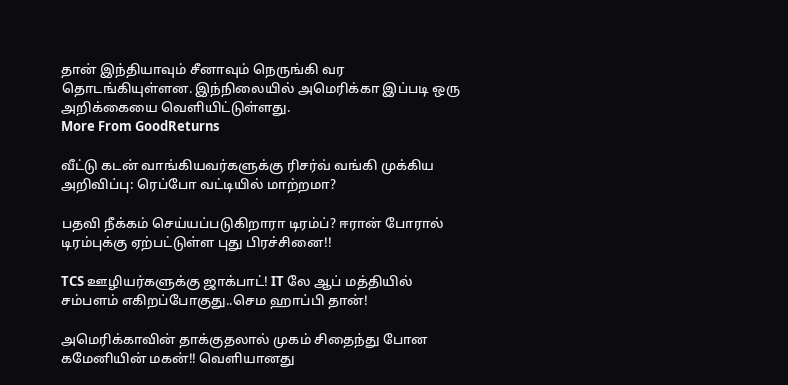தான் இந்தியாவும் சீனாவும் நெருங்கி வர தொடங்கியுள்ளன. இந்நிலையில் அமெரிக்கா இப்படி ஒரு அறிக்கையை வெளியிட்டுள்ளது.
More From GoodReturns

வீட்டு கடன் வாங்கியவர்களுக்கு ரிசர்வ் வங்கி முக்கிய அறிவிப்பு: ரெப்போ வட்டியில் மாற்றமா?

பதவி நீக்கம் செய்யப்படுகிறாரா டிரம்ப்? ஈரான் போரால் டிரம்புக்கு ஏற்பட்டுள்ள புது பிரச்சினை!!

TCS ஊழியர்களுக்கு ஜாக்பாட்! IT லே ஆப் மத்தியில் சம்பளம் எகிறப்போகுது..செம ஹாப்பி தான்!

அமெரிக்காவின் தாக்குதலால் முகம் சிதைந்து போன கமேனியின் மகன்!! வெளியானது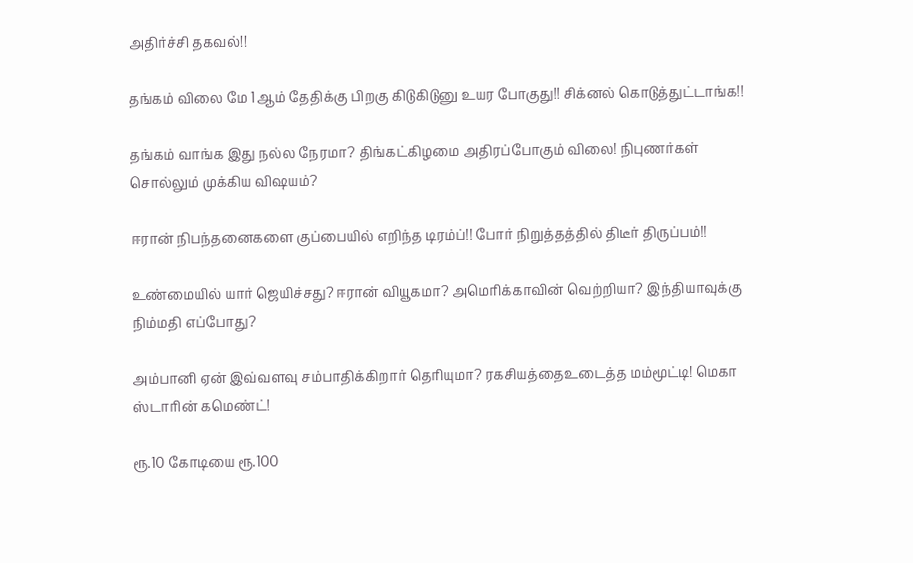அதிர்ச்சி தகவல்!!

தங்கம் விலை மே 1ஆம் தேதிக்கு பிறகு கிடுகிடுனு உயர போகுது!! சிக்னல் கொடுத்துட்டாங்க!!

தங்கம் வாங்க இது நல்ல நேரமா? திங்கட்கிழமை அதிரப்போகும் விலை! நிபுணர்கள் சொல்லும் முக்கிய விஷயம்?

ஈரான் நிபந்தனைகளை குப்பையில் எறிந்த டிரம்ப்!! போர் நிறுத்தத்தில் திடீர் திருப்பம்!!

உண்மையில் யார் ஜெயிச்சது? ஈரான் வியூகமா? அமெரிக்காவின் வெற்றியா? இந்தியாவுக்கு நிம்மதி எப்போது?

அம்பானி ஏன் இவ்வளவு சம்பாதிக்கிறார் தெரியுமா? ரகசியத்தைஉடைத்த மம்மூட்டி! மெகா ஸ்டாரின் கமெண்ட்!

ரூ.10 கோடியை ரூ.100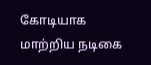கோடியாக மாற்றிய நடிகை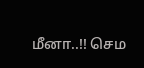மீனா..!! செம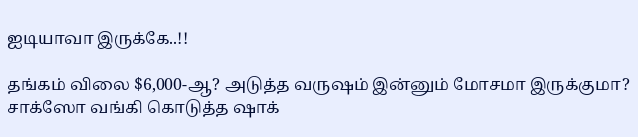ஐடியாவா இருக்கே..!!

தங்கம் விலை $6,000-ஆ? அடுத்த வருஷம் இன்னும் மோசமா இருக்குமா? சாக்ஸோ வங்கி கொடுத்த ஷாக்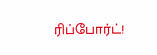ரிப்போர்ட்!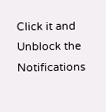Click it and Unblock the Notifications